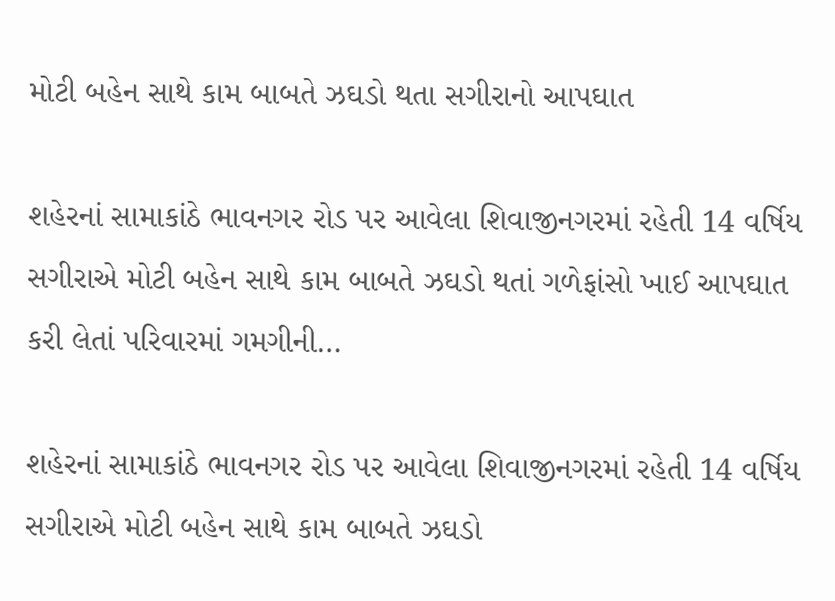મોટી બહેન સાથે કામ બાબતે ઝઘડો થતા સગીરાનો આપઘાત

શહેરનાં સામાકાંઠે ભાવનગર રોડ પર આવેલા શિવાજીનગરમાં રહેતી 14 વર્ષિય સગીરાએ મોટી બહેન સાથે કામ બાબતે ઝઘડો થતાં ગળેફાંસો ખાઈ આપઘાત કરી લેતાં પરિવારમાં ગમગીની…

શહેરનાં સામાકાંઠે ભાવનગર રોડ પર આવેલા શિવાજીનગરમાં રહેતી 14 વર્ષિય સગીરાએ મોટી બહેન સાથે કામ બાબતે ઝઘડો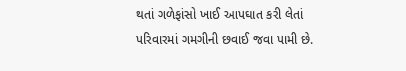થતાં ગળેફાંસો ખાઈ આપઘાત કરી લેતાં પરિવારમાં ગમગીની છવાઈ જવા પામી છે.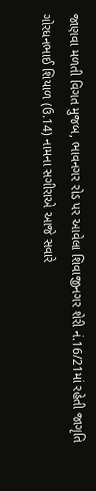જાણવા મળતી વિગત મુજબ, ભાવનગર રોડ પર આવેલા શિવાજીનગર શેરી નં.16/21માં રહેતી જાગૃતિ ગોરધનભાઈ શિયાળ (ઉ.14) નામના સગીરાએ આજે સવારે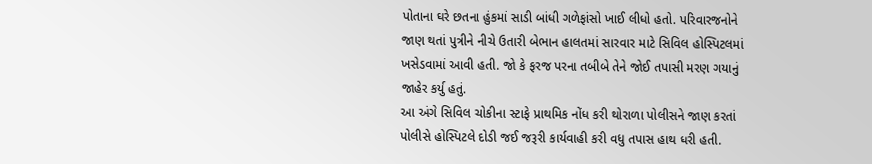પોતાના ઘરે છતના હુંકમાં સાડી બાંધી ગળેફાંસો ખાઈ લીધો હતો. પરિવારજનોને જાણ થતાં પુત્રીને નીચે ઉતારી બેભાન હાલતમાં સારવાર માટે સિવિલ હોસ્પિટલમાં ખસેડવામાં આવી હતી. જો કે ફરજ પરના તબીબે તેને જોઈ તપાસી મરણ ગયાનું જાહેર કર્યુ હતું.
આ અંગે સિવિલ ચોકીના સ્ટાફે પ્રાથમિક નોંધ કરી થોરાળા પોલીસને જાણ કરતાં પોલીસે હોસ્પિટલે દોડી જઈ જરૂરી કાર્યવાહી કરી વધુ તપાસ હાથ ધરી હતી.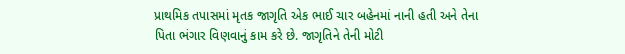પ્રાથમિક તપાસમાં મૃતક જાગૃતિ એક ભાઈ ચાર બહેનમાં નાની હતી અને તેના પિતા ભંગાર વિણવાનું કામ કરે છે. જાગૃતિને તેની મોટી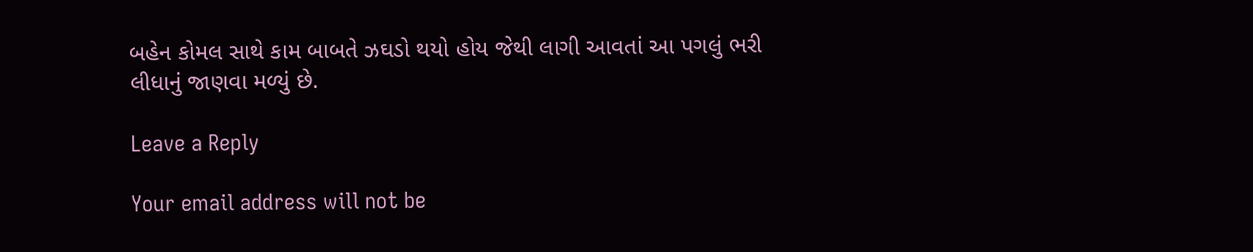બહેન કોમલ સાથે કામ બાબતે ઝઘડો થયો હોય જેથી લાગી આવતાં આ પગલું ભરી લીધાનું જાણવા મળ્યું છે.

Leave a Reply

Your email address will not be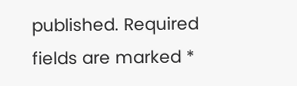published. Required fields are marked *